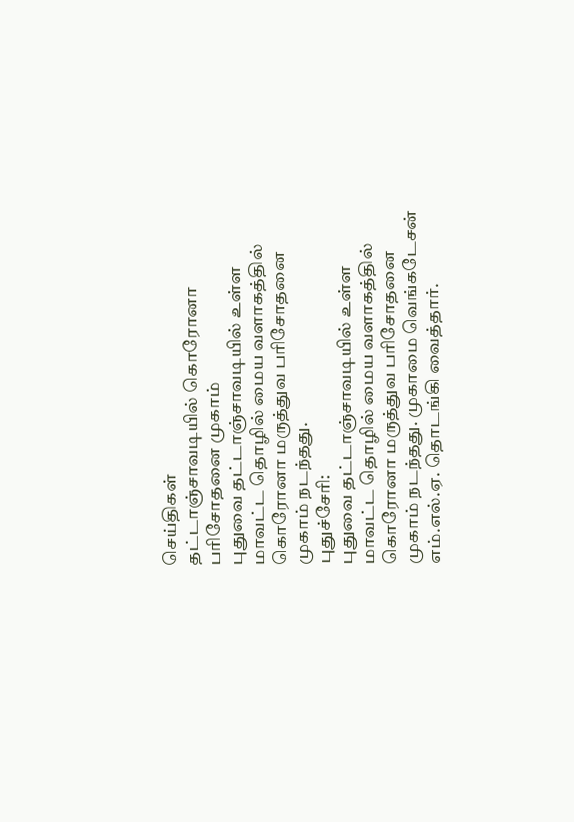செய்திகள்
தட்டாஞ்சாவடியில் கொரோனா பரிசோதனை முகாம்
புதுவை தட்டாஞ்சாவடியில் உள்ள மாவட்ட தொழில் மைய வளாகத்தில் கொரோனா மருத்துவ பரிசோதனை முகாம் நடந்தது.
புதுச்சேரி:
புதுவை தட்டாஞ்சாவடியில் உள்ள மாவட்ட தொழில் மைய வளாகத்தில் கொரோனா மருத்துவ பரிசோதனை முகாம் நடந்தது. முகாமை வெங்கடேசன் எம்.எல்.ஏ. தொடங்கி வைத்தார்.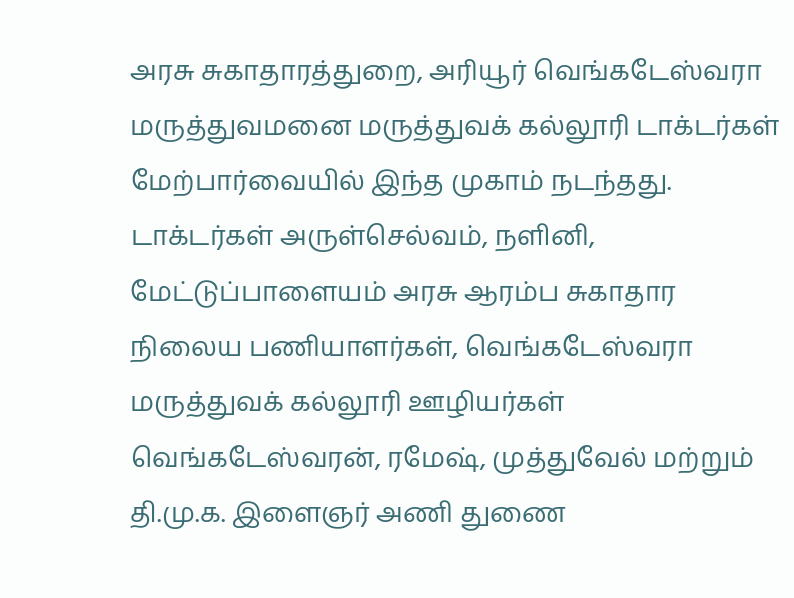அரசு சுகாதாரத்துறை, அரியூர் வெங்கடேஸ்வரா மருத்துவமனை மருத்துவக் கல்லூரி டாக்டர்கள் மேற்பார்வையில் இந்த முகாம் நடந்தது.
டாக்டர்கள் அருள்செல்வம், நளினி, மேட்டுப்பாளையம் அரசு ஆரம்ப சுகாதார நிலைய பணியாளர்கள், வெங்கடேஸ்வரா மருத்துவக் கல்லூரி ஊழியர்கள் வெங்கடேஸ்வரன், ரமேஷ், முத்துவேல் மற்றும் தி.மு.க. இளைஞர் அணி துணை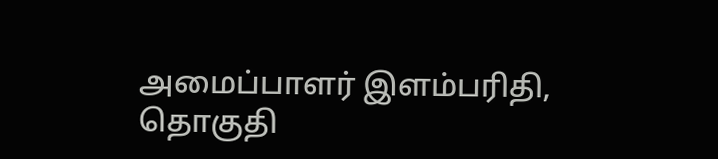அமைப்பாளர் இளம்பரிதி, தொகுதி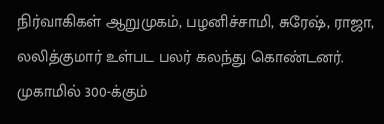நிர்வாகிகள் ஆறுமுகம், பழனிச்சாமி, சுரேஷ், ராஜா, லலித்குமார் உள்பட பலர் கலந்து கொண்டனர். முகாமில் 300-க்கும்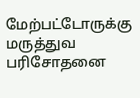மேற்பட்டோருக்கு மருத்துவ பரிசோதனை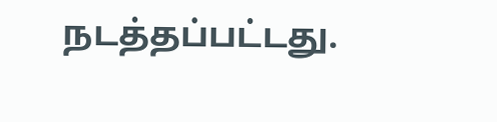நடத்தப்பட்டது.